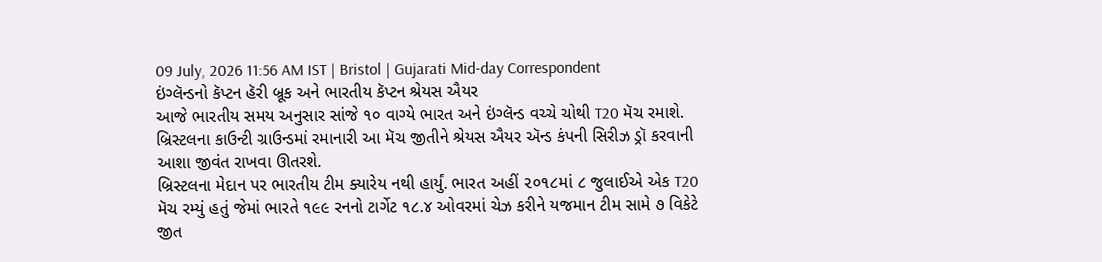09 July, 2026 11:56 AM IST | Bristol | Gujarati Mid-day Correspondent
ઇંગ્લૅન્ડનો કૅપ્ટન હૅરી બ્રૂક અને ભારતીય કૅપ્ટન શ્રેયસ ઐયર
આજે ભારતીય સમય અનુસાર સાંજે ૧૦ વાગ્યે ભારત અને ઇંગ્લૅન્ડ વચ્ચે ચોથી T20 મૅચ રમાશે. બ્રિસ્ટલના કાઉન્ટી ગ્રાઉન્ડમાં રમાનારી આ મૅચ જીતીને શ્રેયસ ઐયર ઍન્ડ કંપની સિરીઝ ડ્રૉ કરવાની આશા જીવંત રાખવા ઊતરશે.
બ્રિસ્ટલના મેદાન પર ભારતીય ટીમ ક્યારેય નથી હાર્યું. ભારત અહીં ૨૦૧૮માં ૮ જુલાઈએ એક T20 મૅચ રમ્યું હતું જેમાં ભારતે ૧૯૯ રનનો ટાર્ગેટ ૧૮.૪ ઓવરમાં ચેઝ કરીને યજમાન ટીમ સામે ૭ વિકેટે જીત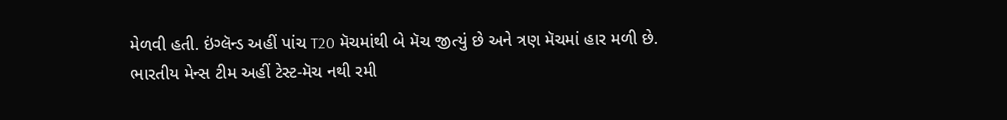મેળવી હતી. ઇંગ્લૅન્ડ અહીં પાંચ T20 મૅચમાંથી બે મૅચ જીત્યું છે અને ત્રણ મૅચમાં હાર મળી છે.
ભારતીય મેન્સ ટીમ અહીં ટેસ્ટ-મૅચ નથી રમી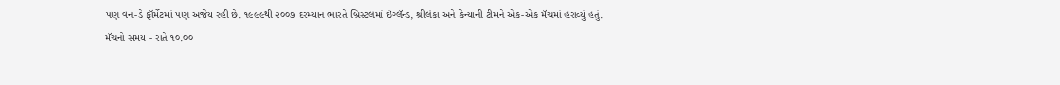પણ વન-ડે ફૉર્મેટમાં પણ અજેય રહી છે. ૧૯૯૯થી ૨૦૦૭ દરમ્યાન ભારતે બ્રિસ્ટલમાં ઇંગ્લૅન્ડ, શ્રીલંકા અને કેન્યાની ટીમને એક-એક મૅચમાં હરાવ્યું હતું.
મૅચનો સમય - રાતે ૧૦.૦૦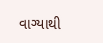વાગ્યાથી